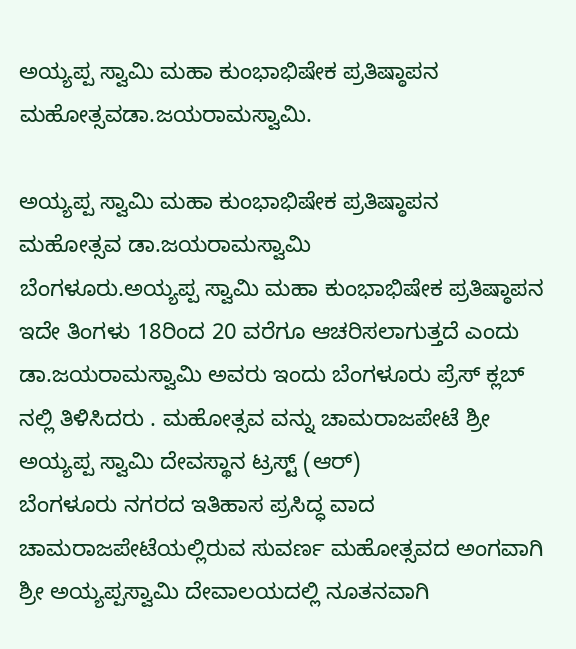ಅಯ್ಯಪ್ಪ ಸ್ವಾಮಿ ಮಹಾ ಕುಂಭಾಭಿಷೇಕ ಪ್ರತಿಷ್ಠಾಪನ ಮಹೋತ್ಸವಡಾ.ಜಯರಾಮಸ್ವಾಮಿ.

ಅಯ್ಯಪ್ಪ ಸ್ವಾಮಿ ಮಹಾ ಕುಂಭಾಭಿಷೇಕ ಪ್ರತಿಷ್ಠಾಪನ ಮಹೋತ್ಸವ ಡಾ.ಜಯರಾಮಸ್ವಾಮಿ
ಬೆಂಗಳೂರು.ಅಯ್ಯಪ್ಪ ಸ್ವಾಮಿ ಮಹಾ ಕುಂಭಾಭಿಷೇಕ ಪ್ರತಿಷ್ಠಾಪನ ಇದೇ ತಿಂಗಳು 18ರಿಂದ 20 ವರೆಗೂ ಆಚರಿಸಲಾಗುತ್ತದೆ ಎಂದು ಡಾ.ಜಯರಾಮಸ್ವಾಮಿ ಅವರು ಇಂದು ಬೆಂಗಳೂರು ಪ್ರೆಸ್ ಕ್ಲಬ್ ನಲ್ಲಿ ತಿಳಿಸಿದರು . ಮಹೋತ್ಸವ ವನ್ನು ಚಾಮರಾಜಪೇಟೆ ಶ್ರೀ ಅಯ್ಯಪ್ಪ ಸ್ವಾಮಿ ದೇವಸ್ಥಾನ ಟ್ರಸ್ಟ್ (ಆರ್)
ಬೆಂಗಳೂರು ನಗರದ ಇತಿಹಾಸ ಪ್ರಸಿದ್ಧ ವಾದ ಚಾಮರಾಜಪೇಟೆಯಲ್ಲಿರುವ ಸುವರ್ಣ ಮಹೋತ್ಸವದ ಅಂಗವಾಗಿ ಶ್ರೀ ಅಯ್ಯಪ್ಪಸ್ವಾಮಿ ದೇವಾಲಯದಲ್ಲಿ ನೂತನವಾಗಿ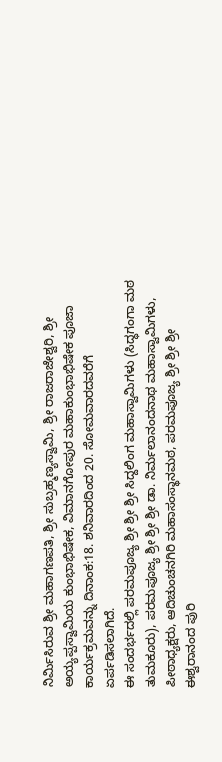ನಿರ್ಮಿಸಿರುವ ಶ್ರೀ ಮಹಾಗಣಪತಿ, ಶ್ರೀ ಸುಬ್ರಹ್ಮಣ್ಯಸ್ವಾಮಿ, ಶ್ರೀ ರಾಜರಾಜೇಶ್ವರಿ, ಶ್ರೀ ಅಯ್ಯಪ್ಪಸ್ವಾಮಿಯ ಕುಂಭಾಭಿಷೇಕ, ವಿಮಾನಗೋಪುರ ಮಹಾಕುಂಭಾಭಿಷೇಕ ಪೂಜಾ ಕಾರ್ಯಕ್ರಮವನ್ನು ದಿನಾಂಕ:18. ಶನಿವಾರದಿಂದ 20. ಸೋಮವಾರದವರೆಗೆ ಏರ್ಪಡಿಸಲಾಗಿದೆ.
ಈ ಸಂದರ್ಭದಲ್ಲಿ ಪರಮಪೂಜ್ಯ ಶ್ರೀ ಶ್ರೀ ಶ್ರೀ ಸಿದ್ದಲಿಂಗ ಮಹಾಸ್ವಾಮಿಗಳು (ಸಿದ್ಧಗಂಗಾ ಮಠ ತುಮಕೂರು), ಪರಮಪೂಜ್ಯ ಶ್ರೀ ಶ್ರೀ ಶ್ರೀ ಡಾ. ನಿರ್ಮಲಾನಂದನಾಥ ಮಹಾಸ್ವಾಮಿಗಳು, ಪೀಠಾಧ್ಯಕ್ಷರು, ಆದಿಚುಂಚನಗಿರಿ ಮಹಾಸಂಸ್ಥಾನಮಠ, ಪರಮಪೂಜ್ಯ ಶ್ರೀ ಶ್ರೀ ಶ್ರೀ ಈಶ್ವರಾನಂದ ಪುರಿ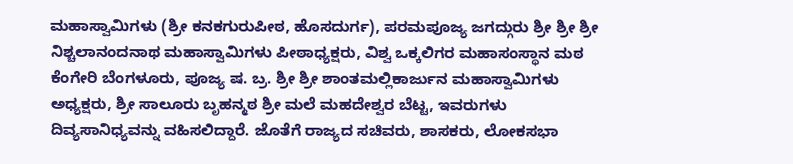ಮಹಾಸ್ವಾಮಿಗಳು (ಶ್ರೀ ಕನಕಗುರುಪೀಠ, ಹೊಸದುರ್ಗ), ಪರಮಪೂಜ್ಯ ಜಗದ್ಗುರು ಶ್ರೀ ಶ್ರೀ ಶ್ರೀ ನಿಶ್ಚಲಾನಂದನಾಥ ಮಹಾಸ್ವಾಮಿಗಳು ಪೀಠಾಧ್ಯಕ್ಷರು, ವಿಶ್ವ ಒಕ್ಕಲಿಗರ ಮಹಾಸಂಸ್ಥಾನ ಮಠ ಕೆಂಗೇರಿ ಬೆಂಗಳೂರು, ಪೂಜ್ಯ ಷ. ಬ್ರ. ಶ್ರೀ ಶ್ರೀ ಶಾಂತಮಲ್ಲಿಕಾರ್ಜುನ ಮಹಾಸ್ವಾಮಿಗಳು ಅಧ್ಯಕ್ಷರು, ಶ್ರೀ ಸಾಲೂರು ಬೃಹನ್ಮಠ ಶ್ರೀ ಮಲೆ ಮಹದೇಶ್ವರ ಬೆಟ್ಟ, ಇವರುಗಳು ದಿವ್ಯಸಾನಿಧ್ಯವನ್ನು ವಹಿಸಲಿದ್ದಾರೆ. ಜೊತೆಗೆ ರಾಜ್ಯದ ಸಚಿವರು, ಶಾಸಕರು, ಲೋಕಸಭಾ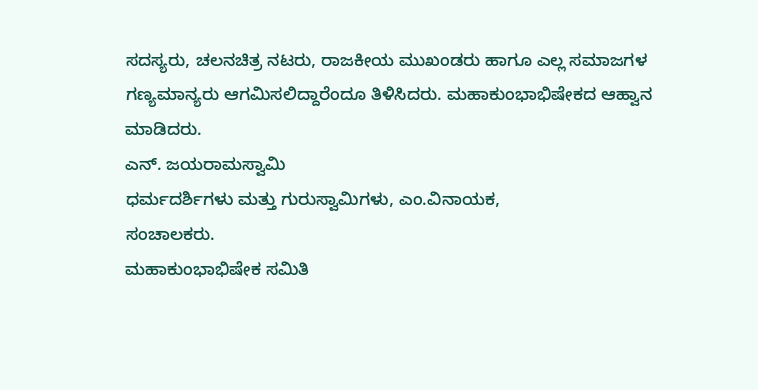ಸದಸ್ಯರು, ಚಲನಚಿತ್ರ ನಟರು, ರಾಜಕೀಯ ಮುಖಂಡರು ಹಾಗೂ ಎಲ್ಲ ಸಮಾಜಗಳ ಗಣ್ಯಮಾನ್ಯರು ಆಗಮಿಸಲಿದ್ದಾರೆಂದೂ ತಿಳಿಸಿದರು. ಮಹಾಕುಂಭಾಭಿಷೇಕದ ಆಹ್ವಾನ ಮಾಡಿದರು.
ಎನ್. ಜಯರಾಮಸ್ವಾಮಿ
ಧರ್ಮದರ್ಶಿಗಳು ಮತ್ತು ಗುರುಸ್ವಾಮಿಗಳು, ಎಂ.ವಿನಾಯಕ,
ಸಂಚಾಲಕರು.
ಮಹಾಕುಂಭಾಭಿಷೇಕ ಸಮಿತಿ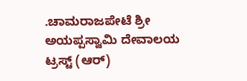.ಚಾಮರಾಜಪೇಟೆ ಶ್ರೀ ಅಯಪ್ಪಸ್ವಾಮಿ ದೇವಾಲಯ ಟ್ರಸ್ಟ್ (ಆರ್)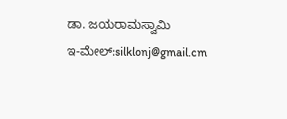ಡಾ. ಜಯರಾಮಸ್ವಾಮಿ
ಇ-ಮೇಲ್:silklonj@gmail.cm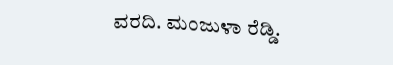ವರದಿ. ಮಂಜುಳಾ ರೆಡ್ಡಿ.